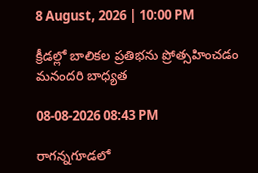8 August, 2026 | 10:00 PM

క్రీడల్లో బాలికల ప్రతిభను ప్రోత్సహించడం మనందరి బాధ్యత

08-08-2026 08:43 PM

రాగన్నగూడలో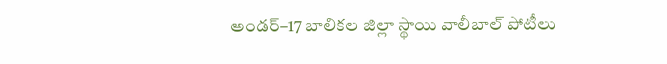అండర్‌–17 బాలికల జిల్లా స్థాయి వాలీబాల్ పోటీలు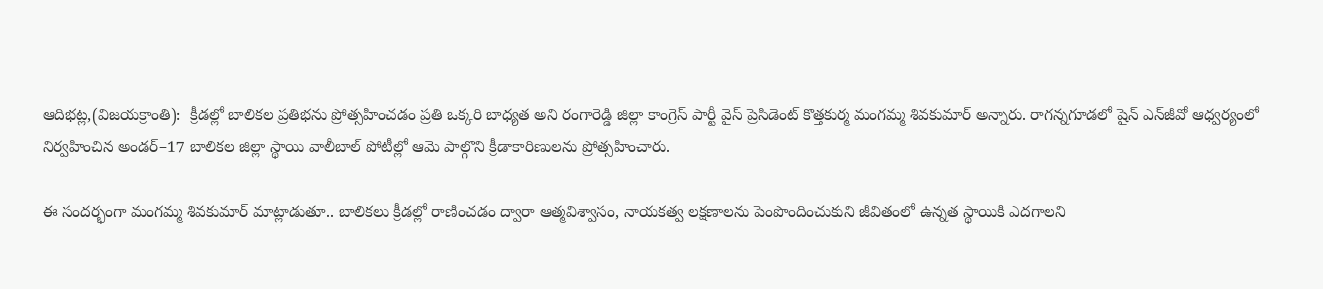ఆదిభట్ల,(విజయక్రాంతి):  క్రీడల్లో బాలికల ప్రతిభను ప్రోత్సహించడం ప్రతి ఒక్కరి బాధ్యత అని రంగారెడ్డి జిల్లా కాంగ్రెస్ పార్టీ వైస్ ప్రెసిడెంట్ కొత్తకుర్మ మంగమ్మ శివకుమార్ అన్నారు. రాగన్నగూడలో షైన్ ఎన్‌జీవో ఆధ్వర్యంలో నిర్వహించిన అండర్‌–17 బాలికల జిల్లా స్థాయి వాలీబాల్ పోటీల్లో ఆమె పాల్గొని క్రీడాకారిణులను ప్రోత్సహించారు.

ఈ సందర్భంగా మంగమ్మ శివకుమార్ మాట్లాడుతూ.. బాలికలు క్రీడల్లో రాణించడం ద్వారా ఆత్మవిశ్వాసం, నాయకత్వ లక్షణాలను పెంపొందించుకుని జీవితంలో ఉన్నత స్థాయికి ఎదగాలని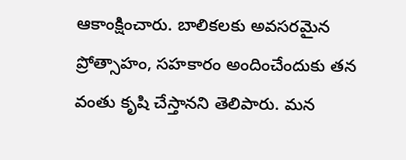ఆకాంక్షించారు. బాలికలకు అవసరమైన ప్రోత్సాహం, సహకారం అందించేందుకు తన వంతు కృషి చేస్తానని తెలిపారు. మన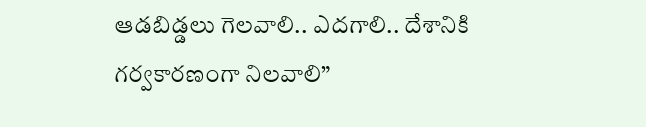ఆడబిడ్డలు గెలవాలి.. ఎదగాలి.. దేశానికి గర్వకారణంగా నిలవాలి”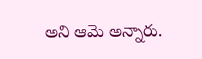అని ఆమె అన్నారు.